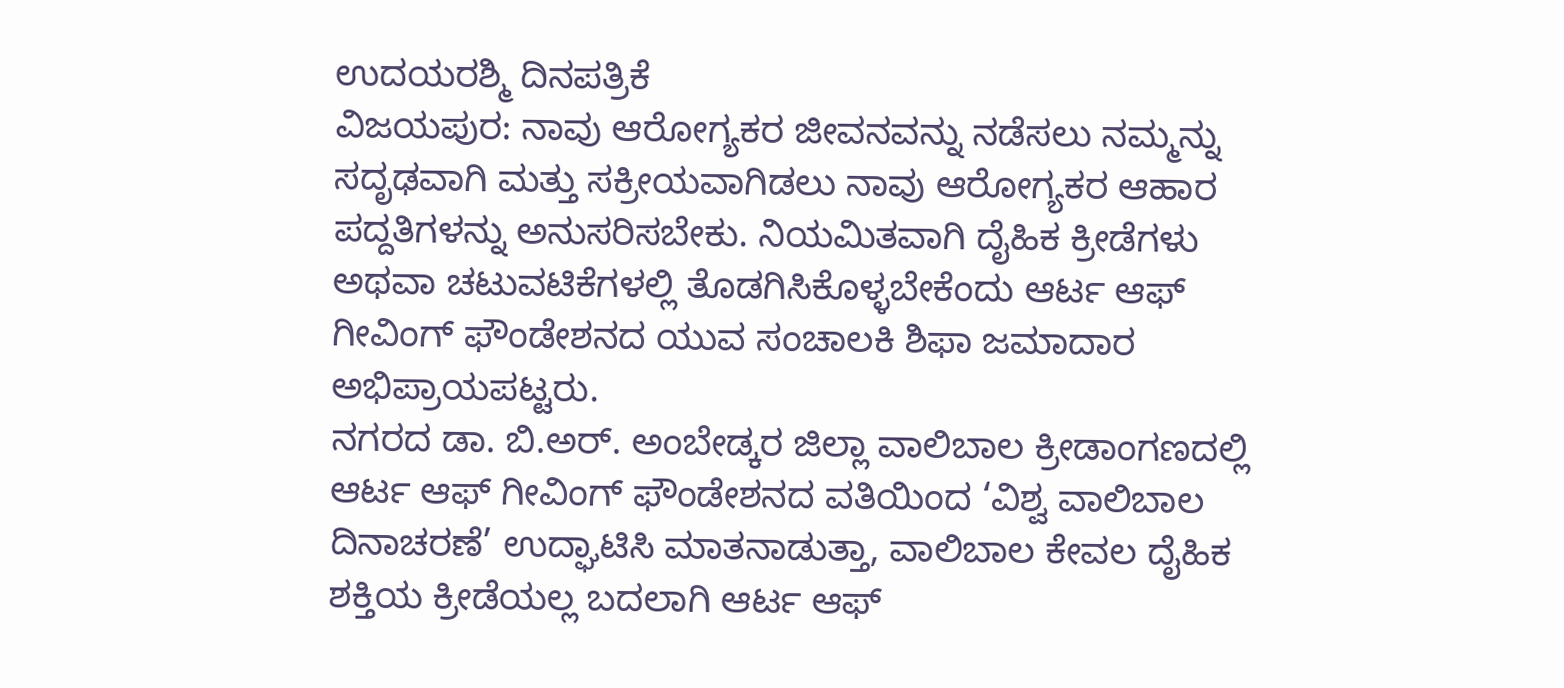ಉದಯರಶ್ಮಿ ದಿನಪತ್ರಿಕೆ
ವಿಜಯಪುರ: ನಾವು ಆರೋಗ್ಯಕರ ಜೀವನವನ್ನು ನಡೆಸಲು ನಮ್ಮನ್ನು ಸದೃಢವಾಗಿ ಮತ್ತು ಸಕ್ರೀಯವಾಗಿಡಲು ನಾವು ಆರೋಗ್ಯಕರ ಆಹಾರ ಪದ್ದತಿಗಳನ್ನು ಅನುಸರಿಸಬೇಕು. ನಿಯಮಿತವಾಗಿ ದೈಹಿಕ ಕ್ರೀಡೆಗಳು ಅಥವಾ ಚಟುವಟಿಕೆಗಳಲ್ಲಿ ತೊಡಗಿಸಿಕೊಳ್ಳಬೇಕೆಂದು ಆರ್ಟ ಆಫ್ ಗೀವಿಂಗ್ ಫೌಂಡೇಶನದ ಯುವ ಸಂಚಾಲಕಿ ಶಿಫಾ ಜಮಾದಾರ ಅಭಿಪ್ರಾಯಪಟ್ಟರು.
ನಗರದ ಡಾ. ಬಿ.ಅರ್. ಅಂಬೇಡ್ಕರ ಜಿಲ್ಲಾ ವಾಲಿಬಾಲ ಕ್ರೀಡಾಂಗಣದಲ್ಲಿ ಆರ್ಟ ಆಫ್ ಗೀವಿಂಗ್ ಫೌಂಡೇಶನದ ವತಿಯಿಂದ ‘ವಿಶ್ವ ವಾಲಿಬಾಲ ದಿನಾಚರಣೆ’ ಉದ್ಘಾಟಿಸಿ ಮಾತನಾಡುತ್ತಾ, ವಾಲಿಬಾಲ ಕೇವಲ ದೈಹಿಕ ಶಕ್ತಿಯ ಕ್ರೀಡೆಯಲ್ಲ ಬದಲಾಗಿ ಆರ್ಟ ಆಫ್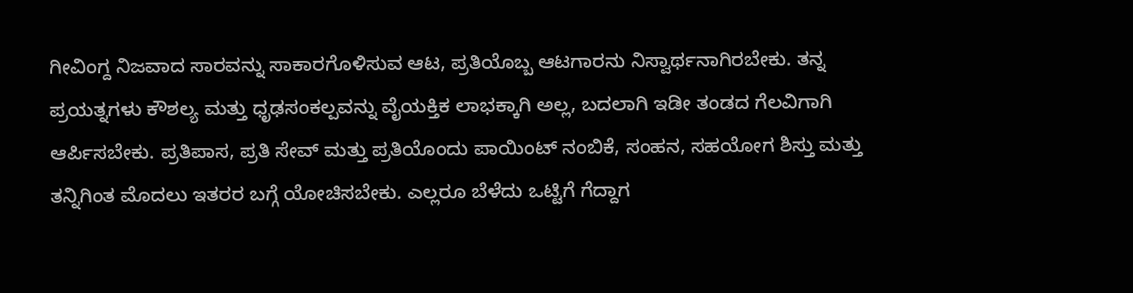ಗೀವಿಂಗ್ದ ನಿಜವಾದ ಸಾರವನ್ನು ಸಾಕಾರಗೊಳಿಸುವ ಆಟ, ಪ್ರತಿಯೊಬ್ಬ ಆಟಗಾರನು ನಿಸ್ವಾರ್ಥನಾಗಿರಬೇಕು. ತನ್ನ ಪ್ರಯತ್ನಗಳು ಕೌಶಲ್ಯ ಮತ್ತು ಧೃಢಸಂಕಲ್ಪವನ್ನು ವೈಯಕ್ತಿಕ ಲಾಭಕ್ಕಾಗಿ ಅಲ್ಲ, ಬದಲಾಗಿ ಇಡೀ ತಂಡದ ಗೆಲವಿಗಾಗಿ ಆರ್ಪಿಸಬೇಕು. ಪ್ರತಿಪಾಸ, ಪ್ರತಿ ಸೇವ್ ಮತ್ತು ಪ್ರತಿಯೊಂದು ಪಾಯಿಂಟ್ ನಂಬಿಕೆ, ಸಂಹನ, ಸಹಯೋಗ ಶಿಸ್ತು ಮತ್ತು ತನ್ನಿಗಿಂತ ಮೊದಲು ಇತರರ ಬಗ್ಗೆ ಯೋಚಿಸಬೇಕು. ಎಲ್ಲರೂ ಬೆಳೆದು ಒಟ್ಟಿಗೆ ಗೆದ್ದಾಗ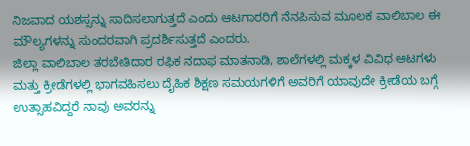ನಿಜವಾದ ಯಶಸ್ಸನ್ನು ಸಾದಿಸಲಾಗುತ್ತದೆ ಎಂದು ಆಟಗಾರರಿಗೆ ನೆನಪಿಸುವ ಮೂಲಕ ವಾಲಿಬಾಲ ಈ ಮೌಲ್ಯಗಳನ್ನು ಸುಂದರವಾಗಿ ಪ್ರದರ್ಶಿಸುತ್ತದೆ ಎಂದರು.
ಜಿಲ್ಲಾ ವಾಲಿಬಾಲ ತರಬೇತಿದಾರ ರಫಿಕ ನದಾಫ ಮಾತನಾಡಿ, ಶಾಲೆಗಳಲ್ಲಿ ಮಕ್ಕಳ ವಿವಿಧ ಆಟಗಳು ಮತ್ತು ಕ್ರೀಡೆಗಳಲ್ಲಿ ಭಾಗವಹಿಸಲು ದೈಹಿಕ ಶಿಕ್ಷಣ ಸಮಯಗಳಿಗೆ ಅವರಿಗೆ ಯಾವುದೇ ಕ್ರೀಡೆಯ ಬಗ್ಗೆ ಉತ್ಸಾಹವಿದ್ದರೆ ನಾವು ಅವರನ್ನು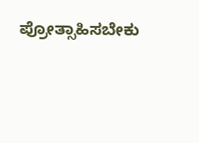ಪ್ರೋತ್ಸಾಹಿಸಬೇಕು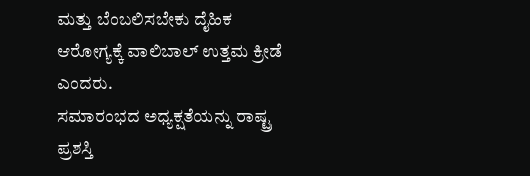ಮತ್ತು ಬೆಂಬಲಿಸಬೇಕು ದೈಹಿಕ ಆರೋಗ್ಯಕ್ಕೆ ವಾಲಿಬಾಲ್ ಉತ್ತಮ ಕ್ರೀಡೆ ಎಂದರು.
ಸಮಾರಂಭದ ಅಧ್ಯಕ್ಷತೆಯನ್ನು ರಾಷ್ಟ್ರ ಪ್ರಶಸ್ತಿ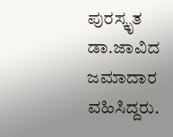ಪುರಸ್ಕೃತ ಡಾ.ಜಾವಿದ ಜಮಾದಾರ ವಹಿಸಿದ್ದರು.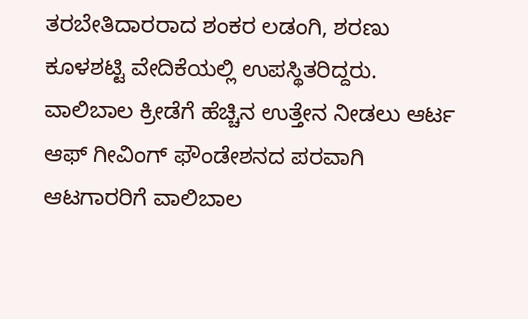ತರಬೇತಿದಾರರಾದ ಶಂಕರ ಲಡಂಗಿ, ಶರಣು ಕೂಳಶಟ್ಟಿ ವೇದಿಕೆಯಲ್ಲಿ ಉಪಸ್ಥಿತರಿದ್ದರು.
ವಾಲಿಬಾಲ ಕ್ರೀಡೆಗೆ ಹೆಚ್ಚಿನ ಉತ್ತೇನ ನೀಡಲು ಆರ್ಟ ಆಫ್ ಗೀವಿಂಗ್ ಫೌಂಡೇಶನದ ಪರವಾಗಿ ಆಟಗಾರರಿಗೆ ವಾಲಿಬಾಲ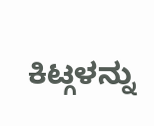ಕಿಟ್ಗಳನ್ನು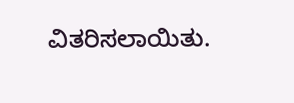ವಿತರಿಸಲಾಯಿತು.